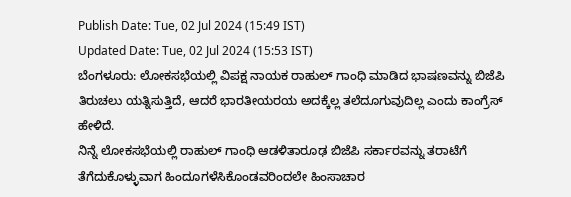Publish Date: Tue, 02 Jul 2024 (15:49 IST)
Updated Date: Tue, 02 Jul 2024 (15:53 IST)
ಬೆಂಗಳೂರು: ಲೋಕಸಭೆಯಲ್ಲಿ ವಿಪಕ್ಷ ನಾಯಕ ರಾಹುಲ್ ಗಾಂಧಿ ಮಾಡಿದ ಭಾಷಣವನ್ನು ಬಿಜೆಪಿ ತಿರುಚಲು ಯತ್ನಿಸುತ್ತಿದೆ, ಆದರೆ ಭಾರತೀಯರಯ ಅದಕ್ಕೆಲ್ಲ ತಲೆದೂಗುವುದಿಲ್ಲ ಎಂದು ಕಾಂಗ್ರೆಸ್ ಹೇಳಿದೆ.
ನಿನ್ನೆ ಲೋಕಸಭೆಯಲ್ಲಿ ರಾಹುಲ್ ಗಾಂಧಿ ಆಡಳಿತಾರೂಢ ಬಿಜೆಪಿ ಸರ್ಕಾರವನ್ನು ತರಾಟೆಗೆ ತೆಗೆದುಕೊಳ್ಳುವಾಗ ಹಿಂದೂಗಳೆಸಿಕೊಂಡವರಿಂದಲೇ ಹಿಂಸಾಚಾರ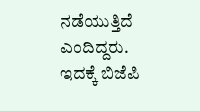ನಡೆಯುತ್ತಿದೆ ಎಂದಿದ್ದರು. ಇದಕ್ಕೆ ಬಿಜೆಪಿ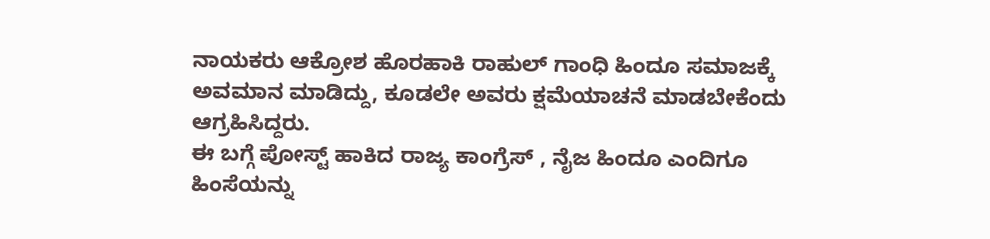ನಾಯಕರು ಆಕ್ರೋಶ ಹೊರಹಾಕಿ ರಾಹುಲ್ ಗಾಂಧಿ ಹಿಂದೂ ಸಮಾಜಕ್ಕೆ ಅವಮಾನ ಮಾಡಿದ್ದು, ಕೂಡಲೇ ಅವರು ಕ್ಷಮೆಯಾಚನೆ ಮಾಡಬೇಕೆಂದು ಆಗ್ರಹಿಸಿದ್ದರು.
ಈ ಬಗ್ಗೆ ಪೋಸ್ಟ್ ಹಾಕಿದ ರಾಜ್ಯ ಕಾಂಗ್ರೆಸ್ , ನೈಜ ಹಿಂದೂ ಎಂದಿಗೂ ಹಿಂಸೆಯನ್ನು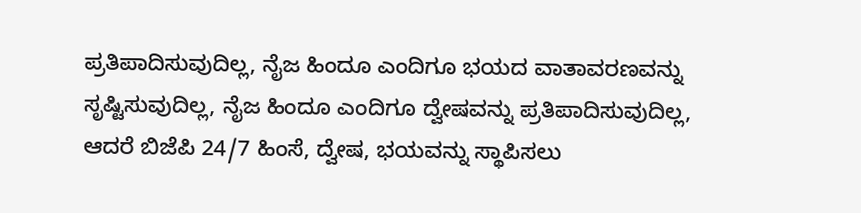ಪ್ರತಿಪಾದಿಸುವುದಿಲ್ಲ, ನೈಜ ಹಿಂದೂ ಎಂದಿಗೂ ಭಯದ ವಾತಾವರಣವನ್ನು ಸೃಷ್ಟಿಸುವುದಿಲ್ಲ, ನೈಜ ಹಿಂದೂ ಎಂದಿಗೂ ದ್ವೇಷವನ್ನು ಪ್ರತಿಪಾದಿಸುವುದಿಲ್ಲ, ಆದರೆ ಬಿಜೆಪಿ 24/7 ಹಿಂಸೆ, ದ್ವೇಷ, ಭಯವನ್ನು ಸ್ಥಾಪಿಸಲು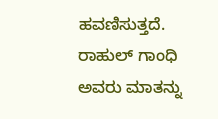ಹವಣಿಸುತ್ತದೆ. ರಾಹುಲ್ ಗಾಂಧಿ ಅವರು ಮಾತನ್ನು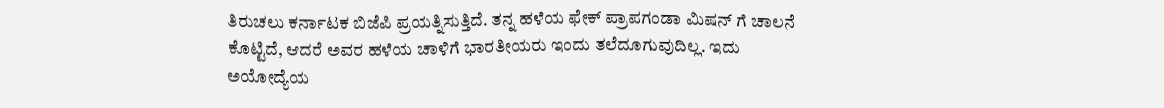ತಿರುಚಲು ಕರ್ನಾಟಕ ಬಿಜೆಪಿ ಪ್ರಯತ್ನಿಸುತ್ತಿದೆ. ತನ್ನ ಹಳೆಯ ಫೇಕ್ ಪ್ರಾಪಗಂಡಾ ಮಿಷನ್ ಗೆ ಚಾಲನೆ ಕೊಟ್ಟಿದೆ, ಆದರೆ ಅವರ ಹಳೆಯ ಚಾಳಿಗೆ ಭಾರತೀಯರು ಇಂದು ತಲೆದೂಗುವುದಿಲ್ಲ. ಇದು ಅಯೋದ್ಯೆಯ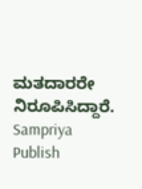ಮತದಾರರೇ ನಿರೂಪಿಸಿದ್ದಾರೆ.
Sampriya
Publish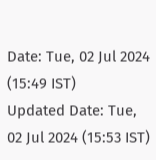Date: Tue, 02 Jul 2024 (15:49 IST)
Updated Date: Tue, 02 Jul 2024 (15:53 IST)